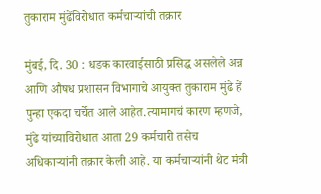तुकाराम मुंढेंविरोधात कर्मचाऱ्यांची तक्रार

मुंबई, दि. 30 : धडक कारवाईसाठी प्रसिद्ध असलेले अन्न आणि औषध प्रशासन विभागाचे आयुक्त तुकाराम मुंढे हें पुन्हा एकदा चर्चेत आले आहेत.त्यामागचं कारण म्हणजे, मुंढे यांच्याविरोधात आता 29 कर्मचारी तसेच अधिकाऱ्यांनी तक्रार केली आहे. या कर्मचाऱ्यांनी थेट मंत्री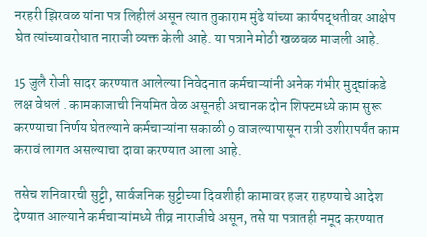नरहरी झिरवळ यांना पत्र लिहीलं असून त्यात तुकाराम मुंढे यांच्या कार्यपद्धतीवर आक्षेप घेत त्यांच्यावरोधात नाराजी व्यक्त केली आहे. या पत्राने मोठी खळबळ माजली आहे.

15 जुलै रोजी सादर करण्यात आलेल्या निवेदनात कर्मचाऱ्यांनी अनेक गंभीर मुद्द्यांकडे लक्ष वेधलं . कामकाजाची नियमित वेळ असूनही अचानक दोन शिफ्टमध्ये काम सुरू करण्याचा निर्णय घेतल्याने कर्मचाऱ्यांना सकाळी 9 वाजल्यापासून रात्री उशीरापर्यंत काम करावं लागत असल्याचा दावा करण्यात आला आहे.

तसेच शनिवारची सुट्टी, सार्वजनिक सुट्टीच्या दिवशीही कामावर हजर राहण्याचे आदेश देण्यात आल्याने कर्मचाऱ्यांमध्ये तीव्र नाराजीचे असून, तसे या पत्रातही नमूद करण्यात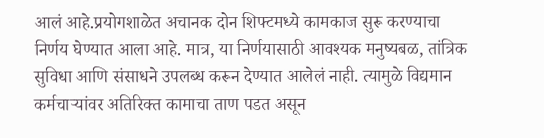आलं आहे.प्रयोगशाळेत अचानक दोन शिफ्टमध्ये कामकाज सुरू करण्याचा निर्णय घेण्यात आला आहे. मात्र, या निर्णयासाठी आवश्यक मनुष्यबळ, तांत्रिक सुविधा आणि संसाधने उपलब्ध करून देण्यात आलेलं नाही. त्यामुळे विद्यमान कर्मचाऱ्यांवर अतिरिक्त कामाचा ताण पडत असून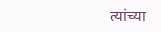त्यांच्या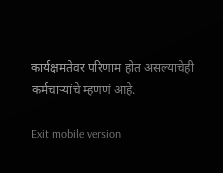कार्यक्षमतेवर परिणाम होत असल्याचेही कर्मचाऱ्यांचे म्हणणं आहे.

Exit mobile version